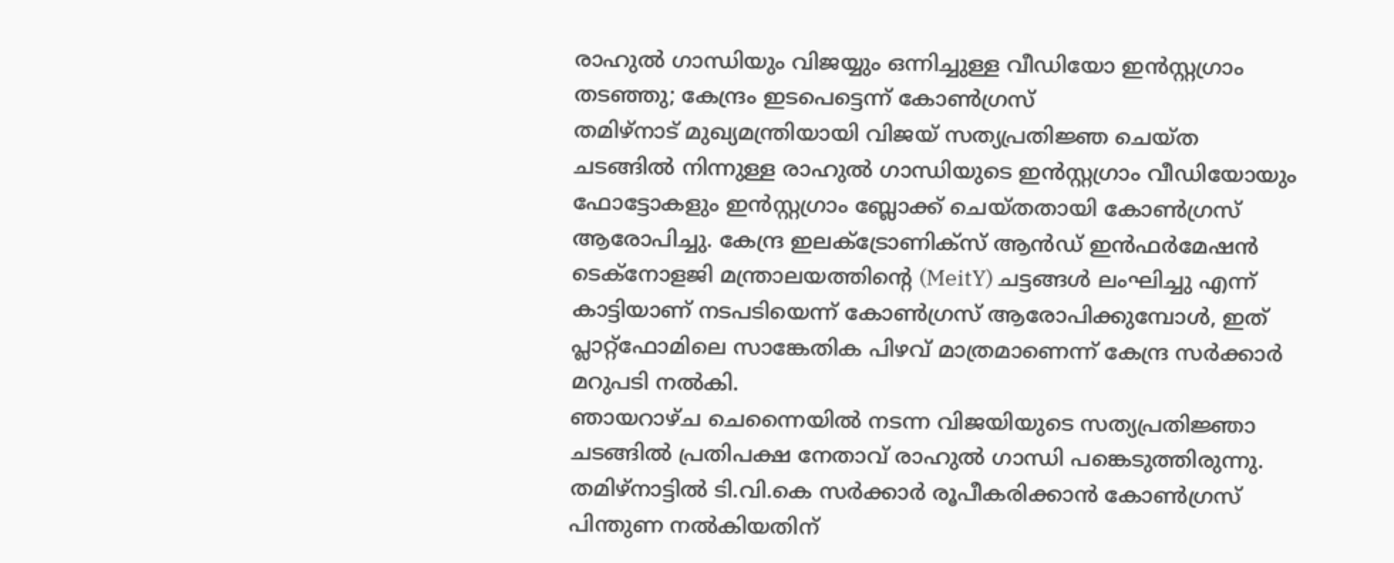രാഹുൽ ഗാന്ധിയും വിജയ്യും ഒന്നിച്ചുള്ള വീഡിയോ ഇൻസ്റ്റഗ്രാം തടഞ്ഞു; കേന്ദ്രം ഇടപെട്ടെന്ന് കോൺഗ്രസ്
തമിഴ്നാട് മുഖ്യമന്ത്രിയായി വിജയ് സത്യപ്രതിജ്ഞ ചെയ്ത ചടങ്ങിൽ നിന്നുള്ള രാഹുൽ ഗാന്ധിയുടെ ഇൻസ്റ്റഗ്രാം വീഡിയോയും ഫോട്ടോകളും ഇൻസ്റ്റഗ്രാം ബ്ലോക്ക് ചെയ്തതായി കോൺഗ്രസ് ആരോപിച്ചു. കേന്ദ്ര ഇലക്ട്രോണിക്സ് ആൻഡ് ഇൻഫർമേഷൻ ടെക്നോളജി മന്ത്രാലയത്തിന്റെ (MeitY) ചട്ടങ്ങൾ ലംഘിച്ചു എന്ന് കാട്ടിയാണ് നടപടിയെന്ന് കോൺഗ്രസ് ആരോപിക്കുമ്പോൾ, ഇത് പ്ലാറ്റ്ഫോമിലെ സാങ്കേതിക പിഴവ് മാത്രമാണെന്ന് കേന്ദ്ര സർക്കാർ മറുപടി നൽകി.
ഞായറാഴ്ച ചെന്നൈയിൽ നടന്ന വിജയിയുടെ സത്യപ്രതിജ്ഞാ ചടങ്ങിൽ പ്രതിപക്ഷ നേതാവ് രാഹുൽ ഗാന്ധി പങ്കെടുത്തിരുന്നു. തമിഴ്നാട്ടിൽ ടി.വി.കെ സർക്കാർ രൂപീകരിക്കാൻ കോൺഗ്രസ് പിന്തുണ നൽകിയതിന്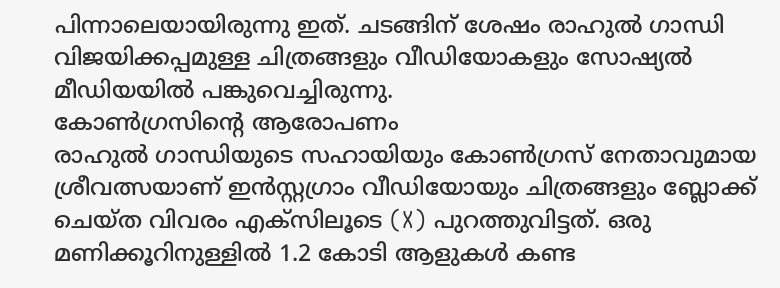പിന്നാലെയായിരുന്നു ഇത്. ചടങ്ങിന് ശേഷം രാഹുൽ ഗാന്ധി വിജയിക്കപ്പമുള്ള ചിത്രങ്ങളും വീഡിയോകളും സോഷ്യൽ മീഡിയയിൽ പങ്കുവെച്ചിരുന്നു.
കോൺഗ്രസിന്റെ ആരോപണം
രാഹുൽ ഗാന്ധിയുടെ സഹായിയും കോൺഗ്രസ് നേതാവുമായ ശ്രീവത്സയാണ് ഇൻസ്റ്റഗ്രാം വീഡിയോയും ചിത്രങ്ങളും ബ്ലോക്ക് ചെയ്ത വിവരം എക്സിലൂടെ (X) പുറത്തുവിട്ടത്. ഒരു മണിക്കൂറിനുള്ളിൽ 1.2 കോടി ആളുകൾ കണ്ട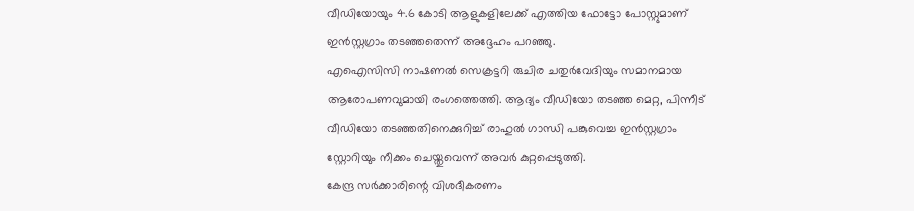വീഡിയോയും 4.6 കോടി ആളുകളിലേക്ക് എത്തിയ ഫോട്ടോ പോസ്റ്റുമാണ് ഇൻസ്റ്റഗ്രാം തടഞ്ഞതെന്ന് അദ്ദേഹം പറഞ്ഞു.
എഐസിസി നാഷണൽ സെക്രട്ടറി രുചിര ചതുർവേദിയും സമാനമായ ആരോപണവുമായി രംഗത്തെത്തി. ആദ്യം വീഡിയോ തടഞ്ഞ മെറ്റ, പിന്നീട് വീഡിയോ തടഞ്ഞതിനെക്കുറിച്ച് രാഹുൽ ഗാന്ധി പങ്കുവെച്ച ഇൻസ്റ്റഗ്രാം സ്റ്റോറിയും നീക്കം ചെയ്തുവെന്ന് അവർ കുറ്റപ്പെടുത്തി.
കേന്ദ്ര സർക്കാരിന്റെ വിശദീകരണം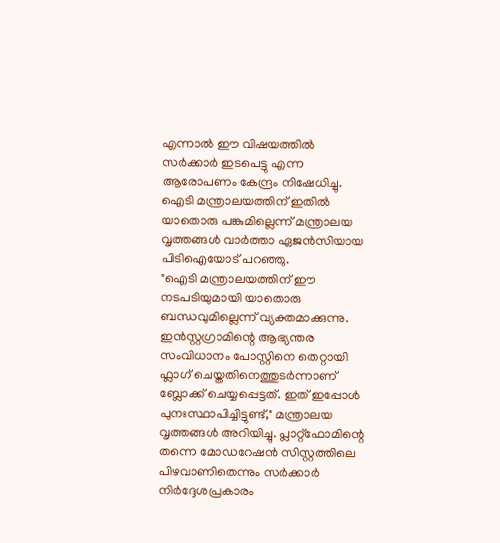എന്നാൽ ഈ വിഷയത്തിൽ സർക്കാർ ഇടപെട്ടു എന്ന ആരോപണം കേന്ദ്രം നിഷേധിച്ചു. ഐടി മന്ത്രാലയത്തിന് ഇതിൽ യാതൊരു പങ്കുമില്ലെന്ന് മന്ത്രാലയ വൃത്തങ്ങൾ വാർത്താ ഏജൻസിയായ പിടിഐയോട് പറഞ്ഞു.
"ഐടി മന്ത്രാലയത്തിന് ഈ നടപടിയുമായി യാതൊരു ബന്ധവുമില്ലെന്ന് വ്യക്തമാക്കുന്നു. ഇൻസ്റ്റഗ്രാമിന്റെ ആഭ്യന്തര സംവിധാനം പോസ്റ്റിനെ തെറ്റായി ഫ്ലാഗ് ചെയ്തതിനെത്തുടർന്നാണ് ബ്ലോക്ക് ചെയ്യപ്പെട്ടത്. ഇത് ഇപ്പോൾ പുനഃസ്ഥാപിച്ചിട്ടുണ്ട്," മന്ത്രാലയ വൃത്തങ്ങൾ അറിയിച്ചു. പ്ലാറ്റ്ഫോമിന്റെ തന്നെ മോഡറേഷൻ സിസ്റ്റത്തിലെ പിഴവാണിതെന്നും സർക്കാർ നിർദ്ദേശപ്രകാരം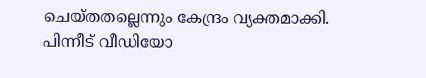ചെയ്തതല്ലെന്നും കേന്ദ്രം വ്യക്തമാക്കി. പിന്നീട് വീഡിയോ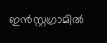ഇൻസ്റ്റഗ്രാമിൽ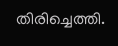തിരിച്ചെത്തി.